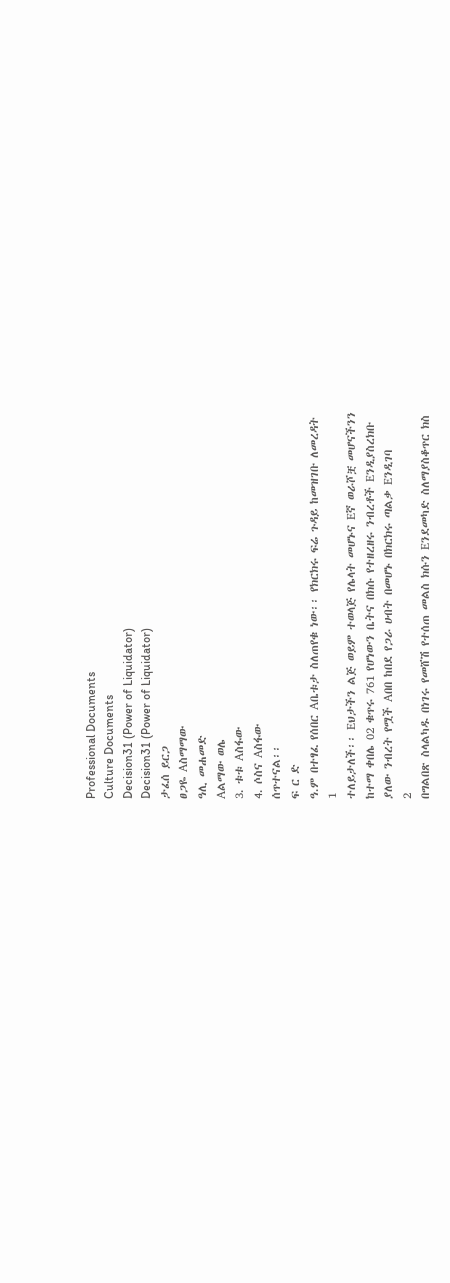Professional Documents
Culture Documents
Decision31 (Power of Liquidator)
Decision31 (Power of Liquidator)
ታፈሰ ይርጋ
ፀጋዬ Aስማማው
ዓሊ መሐመድ
Aልማው ወሌ
3. ቱቱ Aስፋው
4. ሶስና Aስፋው
ሰጥተናል፡፡
ፍ ር ድ
ዓ.ም በተፃፈ የሰበር Aቤቱታ ስለጠየቁ ነው፡፡ የክርክሩ ፍሬ ጉዳይ ከመዝገቡ ለመረዳት
1
ተለይታለች፡፡ Eህታችን ልጅ ወይም ተወላጅ የሌላት መሆኑና Eኛ ወራሾቿ መሆናችንን
ከተማ ቀበሌ 02 ቁጥሩ 761 የሆነውን ቤትና በክሱ የተዘረዘሩ ንብረቶች Eንዲያስረክቡ
ያለው ንብረት የሟች Aበበ ከበደ የጋራ ሀብት በመሆኑ በክርክሩ ጣልቃ Eንዲገባ
2
በግልበጽ ስላልካዱ በነገሩ የመሸሽ የተሰጠ መልስ ክሱን Eንደመካድ ስለማያስቆጥር ክስ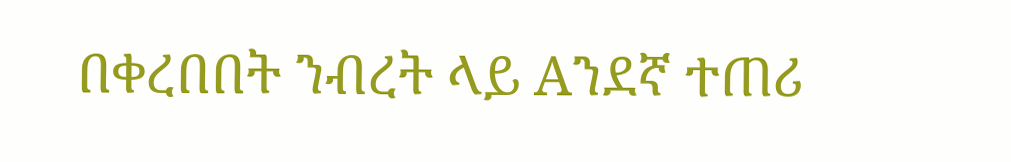በቀረበበት ንብረት ላይ Aንደኛ ተጠሪ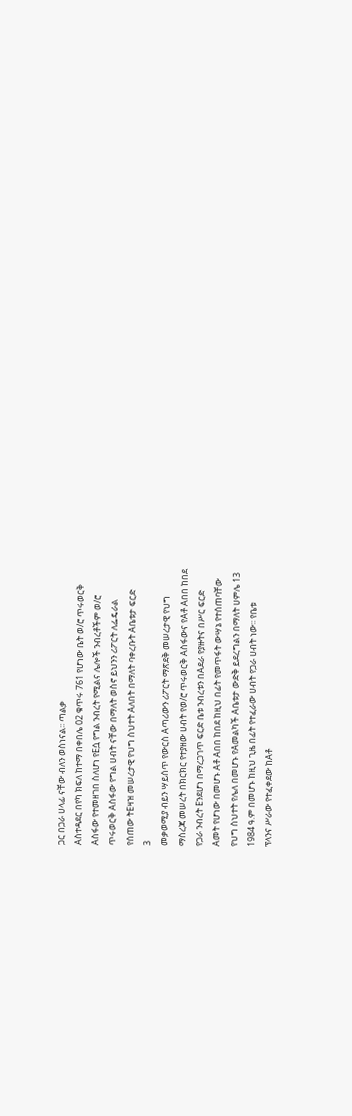ጋር በጋራ ሀላፊ ናቸው ብለን ወስነናል፡፡ ጣልቃ
Aስተዳደር በየካ ክፍለ ከተማ በቀበሌ 02 ቁጥሩ 761 የሆነው ቤት ወ/ሮ ጥሩወርቅ
Aስፋው የተመዘገበ ስለሆነ የEሷ የግል ንብረት የሚልና ሌሎች ንብረቶችም ወ/ሮ
ጥሩወርቅ Aስፋው የግል ሀብት ናቸው በማለት ወስኖ ይህንን ሪፖርት ለፌዴራል
የሰጠው ትEዛዝ መሠረታዊ የህግ ስህተት Aለበት በማለት ባቀረቡት Aቤቱታ ፍርድ
3
መቃወሚያ ብይን ሣይሰጥ የውርስ Aጣሪውን ሪፖርት ማጽደቅ መሠረታዊ የህግ
ማስረጃ መሠረት በክርክር የተያዘው ሀብት የወ/ሮ ጥሩወርቅ Aስፋውና የAቶ Aበበ ከበደ
የጋራ ንብረት Eንደሆነ በማረጋገጥ ፍርድ ቤቱ ንብረቱን በAደራ የያዙትና በሥር ፍርድ
Aመት የሆነው በመሆኑ Aቶ Aበበ ከበደ ከዚህ በፊት የመጥፋት ውሣኔ የተሰጠባቸው
የህግ ስህተት የሌለ በመሆኑ የAመልካች Aቤቱታ ውድቅ ይደረግልን በማለት ሀምሌ 13
1984 ዓ.ም በመሆኑ ከዚህ ጊዜ በፊት የተፈራው ሀብት የጋራ ሀብት ነው፡፡ የቤቱ
ፕላንና ሥራው የተፈቀደው ከAቶ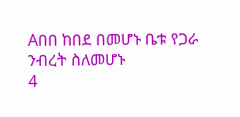Aበበ ከበደ በመሆኑ ቤቱ የጋራ ንብረት ስለመሆኑ
4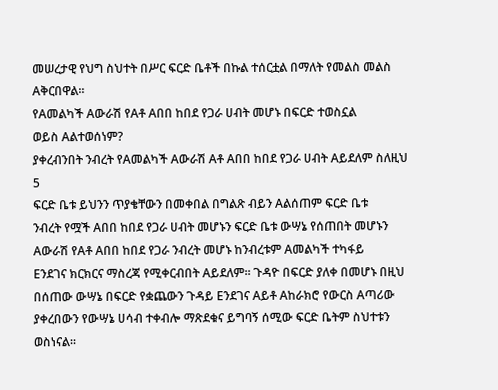መሠረታዊ የህግ ስህተት በሥር ፍርድ ቤቶች በኩል ተሰርቷል በማለት የመልስ መልስ
Aቅርበዋል፡፡
የAመልካች Aውራሽ የAቶ Aበበ ከበደ የጋራ ሀብት መሆኑ በፍርድ ተወስኗል
ወይስ Aልተወሰነም?
ያቀረብንበት ንብረት የAመልካች Aውራሽ Aቶ Aበበ ከበደ የጋራ ሀብት Aይደለም ስለዚህ
5
ፍርድ ቤቱ ይህንን ጥያቄቸውን በመቀበል በግልጽ ብይን Aልሰጠም ፍርድ ቤቱ
ንብረት የሟች Aበበ ከበደ የጋራ ሀብት መሆኑን ፍርድ ቤቱ ውሣኔ የሰጠበት መሆኑን
Aውራሽ የAቶ Aበበ ከበደ የጋራ ንብረት መሆኑ ከንብረቱም Aመልካች ተካፋይ
Eንደገና ክርክርና ማስረጃ የሚቀርብበት Aይደለም፡፡ ጉዳዮ በፍርድ ያለቀ በመሆኑ በዚህ
በሰጠው ውሣኔ በፍርድ የቋጨውን ጉዳይ Eንደገና Aይቶ Aከራክሮ የውርስ Aጣሪው
ያቀረበውን የውሣኔ ሀሳብ ተቀብሎ ማጽደቁና ይግባኝ ሰሚው ፍርድ ቤትም ስህተቱን
ወስነናል፡፡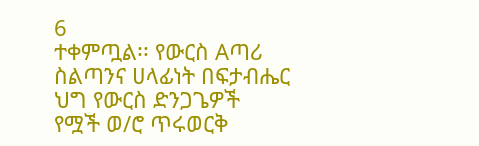6
ተቀምጧል፡፡ የውርስ Aጣሪ ስልጣንና ሀላፊነት በፍታብሔር ህግ የውርስ ድንጋጌዎች
የሟች ወ/ሮ ጥሩወርቅ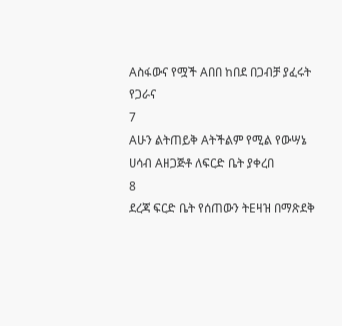Aስፋውና የሟች Aበበ ከበደ በጋብቻ ያፈሩት የጋራና
7
Aሁን ልትጠይቅ Aትችልም የሚል የውሣኔ ሀሳብ Aዘጋጅቶ ለፍርድ ቤት ያቀረበ
8
ደረጃ ፍርድ ቤት የሰጠውን ትEዛዝ በማጽደቅ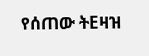የሰጠው ትEዛዝ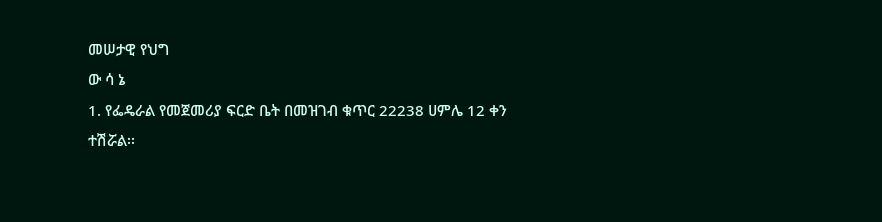መሠታዊ የህግ
ው ሳ ኔ
1. የፌዴራል የመጀመሪያ ፍርድ ቤት በመዝገብ ቁጥር 22238 ሀምሌ 12 ቀን
ተሽሯል፡፡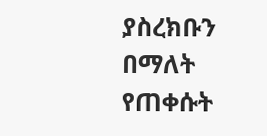ያስረክቡን በማለት የጠቀሱት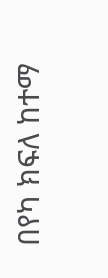በየካ ክፍለ ከተማ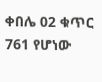ቀበሌ 02 ቁጥር 761 የሆነው